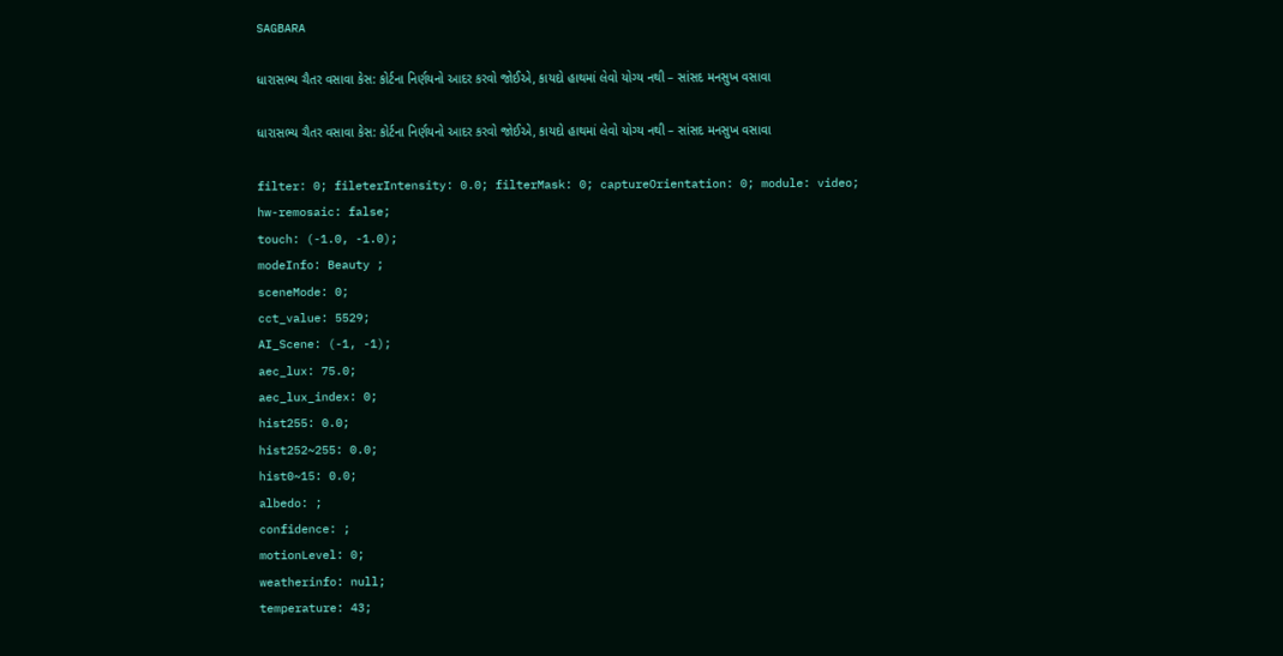SAGBARA

ધારાસભ્ય ચૈતર વસાવા કેસ: કોર્ટના નિર્ણયનો આદર કરવો જોઈએ, કાયદો હાથમાં લેવો યોગ્ય નથી – સાંસદ મનસુખ વસાવા

ધારાસભ્ય ચૈતર વસાવા કેસ: કોર્ટના નિર્ણયનો આદર કરવો જોઈએ, કાયદો હાથમાં લેવો યોગ્ય નથી – સાંસદ મનસુખ વસાવા

filter: 0; fileterIntensity: 0.0; filterMask: 0; captureOrientation: 0; module: video;
hw-remosaic: false;
touch: (-1.0, -1.0);
modeInfo: Beauty ;
sceneMode: 0;
cct_value: 5529;
AI_Scene: (-1, -1);
aec_lux: 75.0;
aec_lux_index: 0;
hist255: 0.0;
hist252~255: 0.0;
hist0~15: 0.0;
albedo: ;
confidence: ;
motionLevel: 0;
weatherinfo: null;
temperature: 43;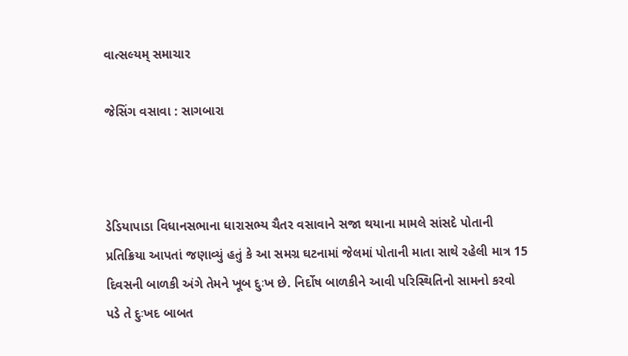વાત્સલ્યમ્ સમાચાર

જેસિંગ વસાવા : સાગબારા



ડેડિયાપાડા વિધાનસભાના ધારાસભ્ય ચૈતર વસાવાને સજા થયાના મામલે સાંસદે પોતાની પ્રતિક્રિયા આપતાં જણાવ્યું હતું કે આ સમગ્ર ઘટનામાં જેલમાં પોતાની માતા સાથે રહેલી માત્ર 15 દિવસની બાળકી અંગે તેમને ખૂબ દુઃખ છે. નિર્દોષ બાળકીને આવી પરિસ્થિતિનો સામનો કરવો પડે તે દુઃખદ બાબત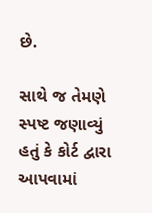છે.

સાથે જ તેમણે સ્પષ્ટ જણાવ્યું હતું કે કોર્ટ દ્વારા આપવામાં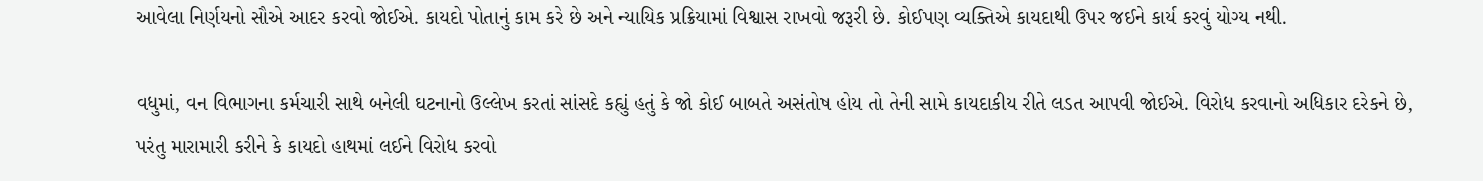આવેલા નિર્ણયનો સૌએ આદર કરવો જોઈએ. કાયદો પોતાનું કામ કરે છે અને ન્યાયિક પ્રક્રિયામાં વિશ્વાસ રાખવો જરૂરી છે. કોઈપણ વ્યક્તિએ કાયદાથી ઉપર જઈને કાર્ય કરવું યોગ્ય નથી.

વધુમાં, વન વિભાગના કર્મચારી સાથે બનેલી ઘટનાનો ઉલ્લેખ કરતાં સાંસદે કહ્યું હતું કે જો કોઈ બાબતે અસંતોષ હોય તો તેની સામે કાયદાકીય રીતે લડત આપવી જોઈએ. વિરોધ કરવાનો અધિકાર દરેકને છે, પરંતુ મારામારી કરીને કે કાયદો હાથમાં લઈને વિરોધ કરવો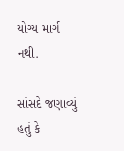યોગ્ય માર્ગ નથી.

સાંસદે જણાવ્યું હતું કે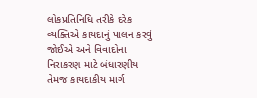લોકપ્રતિનિધિ તરીકે દરેક વ્યક્તિએ કાયદાનું પાલન કરવું જોઈએ અને વિવાદોના નિરાકરણ માટે બંધારણીય તેમજ કાયદાકીય માર્ગ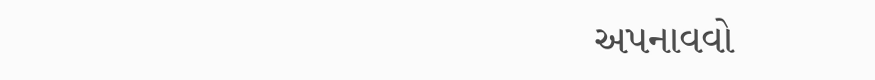અપનાવવો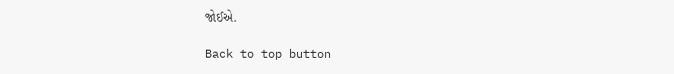જોઈએ.

Back to top button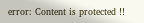error: Content is protected !!